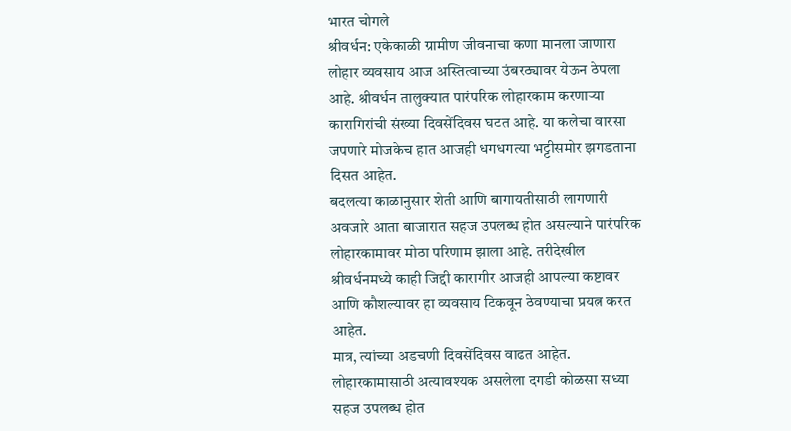भारत चोगले
श्रीवर्धन: एकेकाळी ग्रामीण जीवनाचा कणा मानला जाणारा लोहार व्यवसाय आज अस्तित्वाच्या उंबरठ्यावर येऊन ठेपला आहे. श्रीवर्धन तालुक्यात पारंपरिक लोहारकाम करणाऱ्या कारागिरांची संख्या दिवसेंदिवस घटत आहे. या कलेचा वारसा जपणारे मोजकेच हात आजही धगधगत्या भट्टीसमोर झगडताना दिसत आहेत.
बदलत्या काळानुसार शेती आणि बागायतीसाठी लागणारी अवजारे आता बाजारात सहज उपलब्ध होत असल्याने पारंपरिक लोहारकामावर मोठा परिणाम झाला आहे. तरीदेखील श्रीवर्धनमध्ये काही जिद्दी कारागीर आजही आपल्या कष्टावर आणि कौशल्यावर हा व्यवसाय टिकवून ठेवण्याचा प्रयत्न करत आहेत.
मात्र, त्यांच्या अडचणी दिवसेंदिवस वाढत आहेत. लोहारकामासाठी अत्यावश्यक असलेला दगडी कोळसा सध्या सहज उपलब्ध होत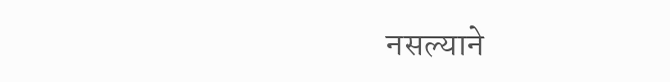नसल्याने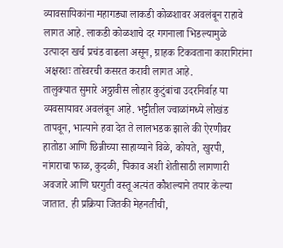व्यावसायिकांना महागड्या लाकडी कोळशावर अवलंबून राहावे लागत आहे. लाकडी कोळशाचे दर गगनाला भिडल्यामुळे उत्पादन खर्च प्रचंड वाढला असून, ग्राहक टिकवताना कारागिरांना अक्षरशः तारेवरची कसरत करावी लागत आहे.
तालुक्यात सुमारे अठ्ठावीस लोहार कुटुंबांचा उदरनिर्वाह या व्यवसायावर अवलंबून आहे. भट्टीतील ज्वाळांमध्ये लोखंड तापवून, भात्याने हवा देत ते लालभडक झाले की ऐरणीवर हातोडा आणि छिन्नीच्या साहाय्याने विळे, कोयते, खुरपी, नांगराचा फाळ, कुदळी, पिकाव अशी शेतीसाठी लागणारी अवजारे आणि घरगुती वस्तू अत्यंत कौशल्याने तयार केल्या जातात. ही प्रक्रिया जितकी मेहनतीची,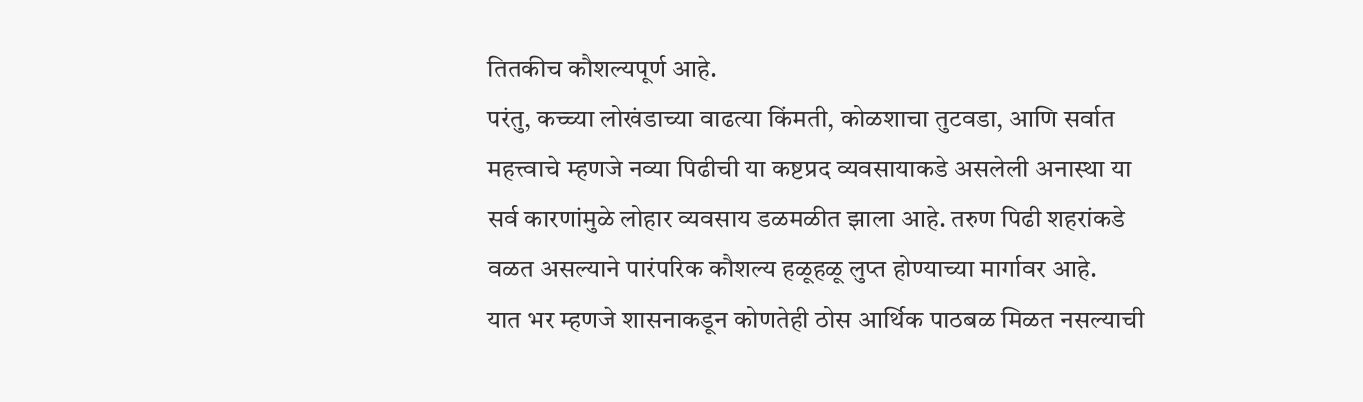तितकीच कौशल्यपूर्ण आहे.
परंतु, कच्च्या लोखंडाच्या वाढत्या किंमती, कोळशाचा तुटवडा, आणि सर्वात महत्त्वाचे म्हणजे नव्या पिढीची या कष्टप्रद व्यवसायाकडे असलेली अनास्था या सर्व कारणांमुळे लोहार व्यवसाय डळमळीत झाला आहे. तरुण पिढी शहरांकडे वळत असल्याने पारंपरिक कौशल्य हळूहळू लुप्त होण्याच्या मार्गावर आहे.
यात भर म्हणजे शासनाकडून कोणतेही ठोस आर्थिक पाठबळ मिळत नसल्याची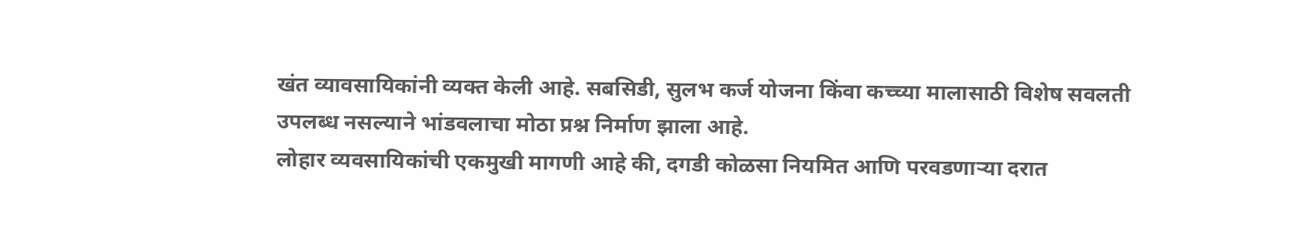खंत व्यावसायिकांनी व्यक्त केली आहे. सबसिडी, सुलभ कर्ज योजना किंवा कच्च्या मालासाठी विशेष सवलती उपलब्ध नसल्याने भांडवलाचा मोठा प्रश्न निर्माण झाला आहे.
लोहार व्यवसायिकांची एकमुखी मागणी आहे की, दगडी कोळसा नियमित आणि परवडणाऱ्या दरात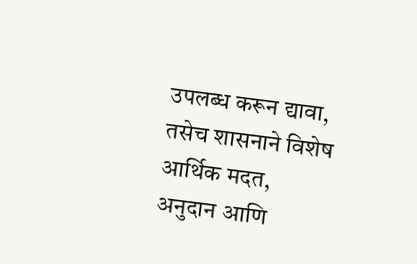उपलब्ध करून द्यावा, तसेच शासनाने विशेष आर्थिक मदत, अनुदान आणि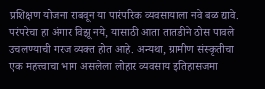प्रशिक्षण योजना राबवून या पारंपरिक व्यवसायाला नवे बळ द्यावे.
परंपरेचा हा अंगार विझू नये, यासाठी आता तातडीने ठोस पावले उचलण्याची गरज व्यक्त होत आहे. अन्यथा, ग्रामीण संस्कृतीचा एक महत्त्वाचा भाग असलेला लोहार व्यवसाय इतिहासजमा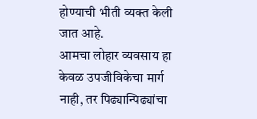होण्याची भीती व्यक्त केली जात आहे.
आमचा लोहार व्यवसाय हा केवळ उपजीविकेचा मार्ग नाही, तर पिढ्यान्पिढ्यांचा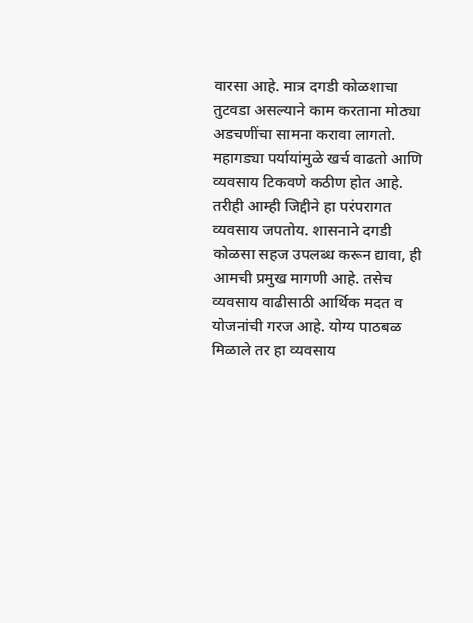वारसा आहे. मात्र दगडी कोळशाचा तुटवडा असल्याने काम करताना मोठ्या अडचणींचा सामना करावा लागतो. महागड्या पर्यायांमुळे खर्च वाढतो आणि व्यवसाय टिकवणे कठीण होत आहे. तरीही आम्ही जिद्दीने हा परंपरागत व्यवसाय जपतोय. शासनाने दगडी कोळसा सहज उपलब्ध करून द्यावा, ही आमची प्रमुख मागणी आहे. तसेच व्यवसाय वाढीसाठी आर्थिक मदत व योजनांची गरज आहे. योग्य पाठबळ मिळाले तर हा व्यवसाय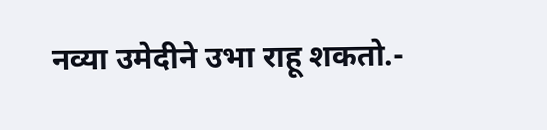नव्या उमेदीने उभा राहू शकतो.-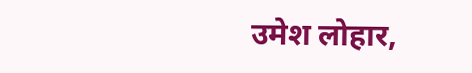उमेश लोहार,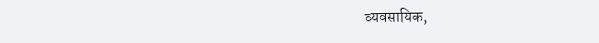व्यवसायिक,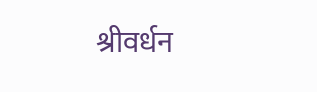श्रीवर्धन